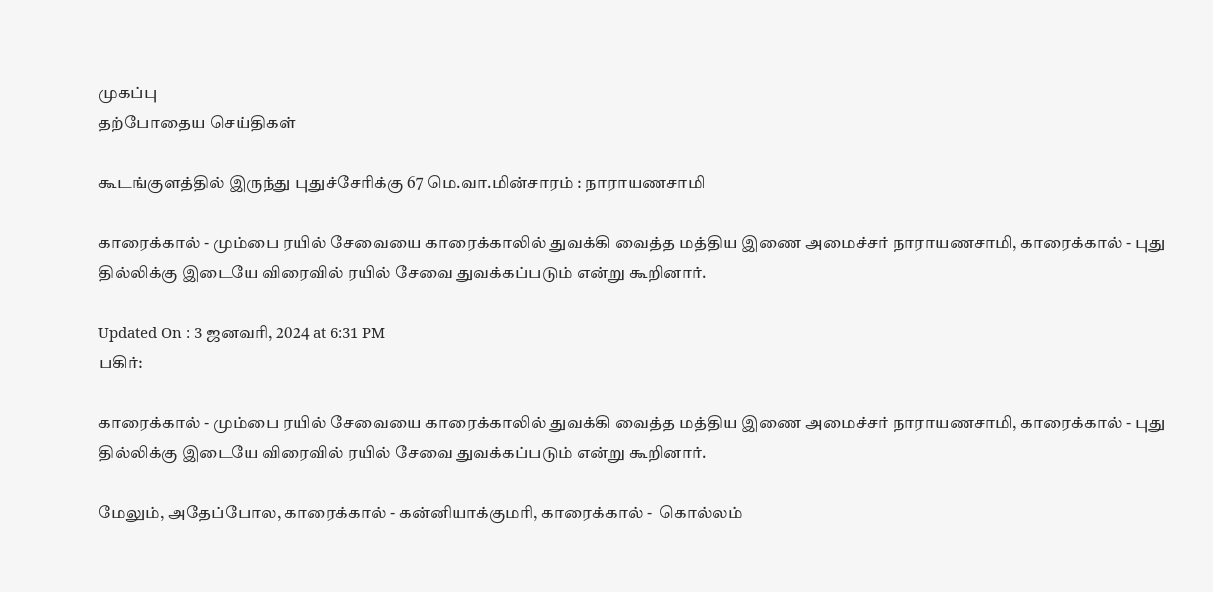முகப்பு
தற்போதைய செய்திகள்

கூடங்குளத்தில் இருந்து புதுச்சேரிக்கு 67 மெ.வா.மின்சாரம் : நாராயணசாமி

காரைக்கால் - மும்பை ரயில் சேவையை காரைக்காலில் துவக்கி வைத்த மத்திய இணை அமைச்சர் நாராயணசாமி, காரைக்கால் - புது தில்லிக்கு இடையே விரைவில் ரயில் சேவை துவக்கப்படும் என்று கூறினார்.

Updated On : 3 ஜனவரி, 2024 at 6:31 PM
பகிர்:

காரைக்கால் - மும்பை ரயில் சேவையை காரைக்காலில் துவக்கி வைத்த மத்திய இணை அமைச்சர் நாராயணசாமி, காரைக்கால் - புது தில்லிக்கு இடையே விரைவில் ரயில் சேவை துவக்கப்படும் என்று கூறினார்.

மேலும், அதேப்போல, காரைக்கால் - கன்னியாக்குமரி, காரைக்கால் -  கொல்லம்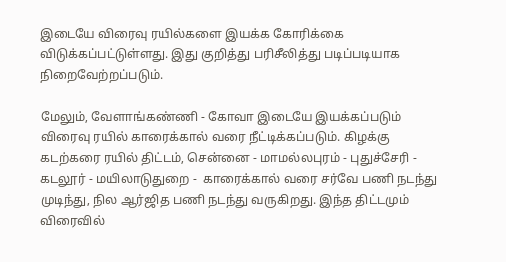இடையே விரைவு ரயில்களை இயக்க கோரிக்கை விடுக்கப்பட்டுள்ளது. இது குறித்து பரிசீலித்து படிப்படியாக நிறைவேற்றப்படும்.

மேலும், வேளாங்கண்ணி - கோவா இடையே இயக்கப்படும் விரைவு ரயில் காரைக்கால் வரை நீட்டிக்கப்படும். கிழக்கு கடற்கரை ரயில் திட்டம், சென்னை - மாமல்லபுரம் - புதுச்சேரி - கடலூர் - மயிலாடுதுறை -  காரைக்கால் வரை சர்வே பணி நடந்து முடிந்து, நில ஆர்ஜித பணி நடந்து வருகிறது. இந்த திட்டமும் விரைவில்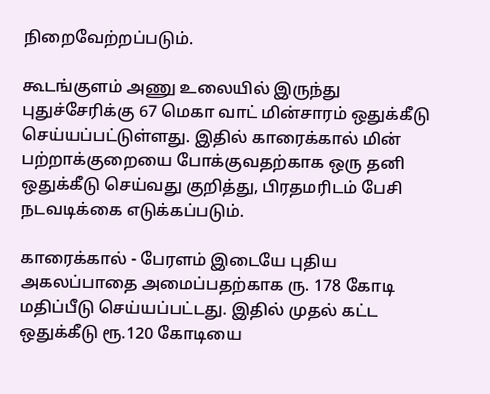நிறைவேற்றப்படும்.

கூடங்குளம் அணு உலையில் இருந்து புதுச்சேரிக்கு 67 மெகா வாட் மின்சாரம் ஒதுக்கீடு செய்யப்பட்டுள்ளது. இதில் காரைக்கால் மின் பற்றாக்குறையை போக்குவதற்காக ஒரு தனி ஒதுக்கீடு செய்வது குறித்து, பிரதமரிடம் பேசி நடவடிக்கை எடுக்கப்படும்.

காரைக்கால் - பேரளம் இடையே புதிய அகலப்பாதை அமைப்பதற்காக ரு. 178 கோடி மதிப்பீடு செய்யப்பட்டது. இதில் முதல் கட்ட ஒதுக்கீடு ரூ.120 கோடியை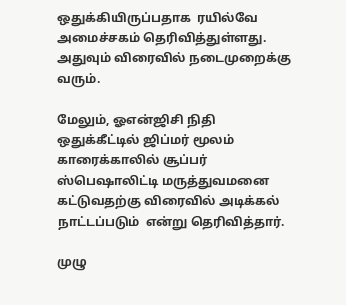ஒதுக்கியிருப்பதாக  ரயில்வே அமைச்சகம் தெரிவித்துள்ளது. அதுவும் விரைவில் நடைமுறைக்கு வரும்.

மேலும், ஓஎன்ஜிசி நிதி ஒதுக்கீட்டில் ஜிப்மர் மூலம் காரைக்காலில் சூப்பர் ஸ்பெஷாலிட்டி மருத்துவமனை கட்டுவதற்கு விரைவில் அடிக்கல் நாட்டப்படும்  என்று தெரிவித்தார்.

முழு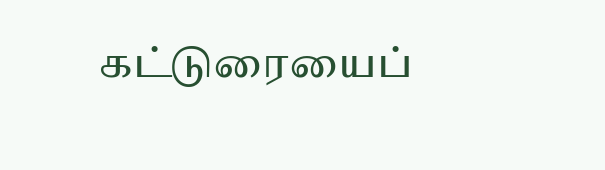கட்டுரையைப்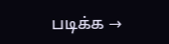படிக்க →